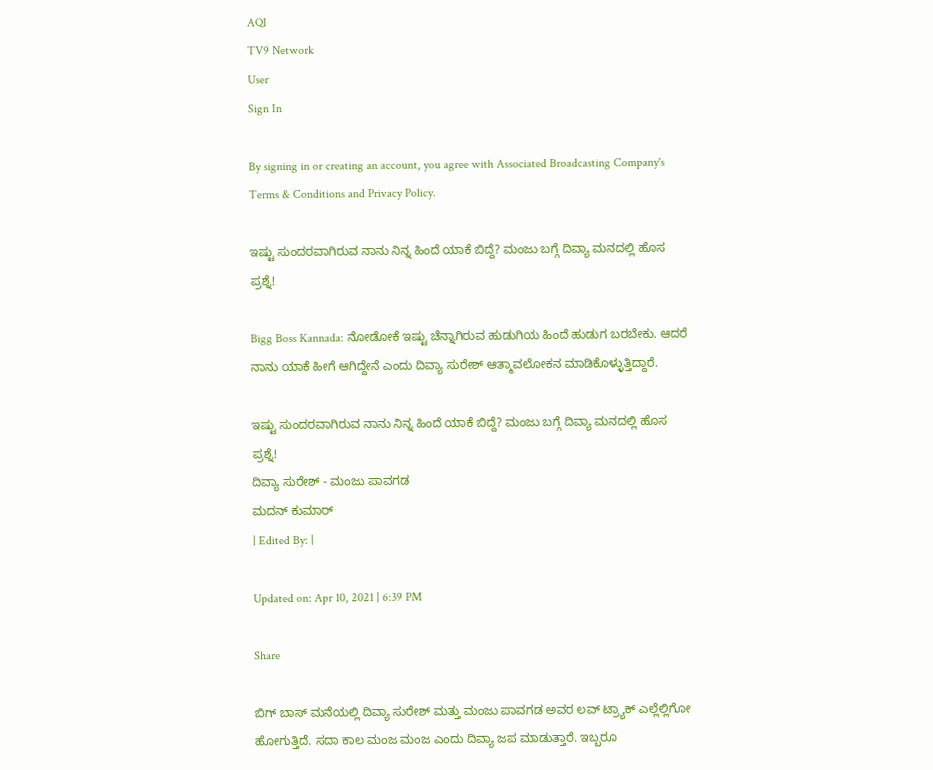AQI
TV9 Network
User
Sign In

By signing in or creating an account, you agree with Associated Broadcasting Company's Terms & Conditions and Privacy Policy.

ಇಷ್ಟು ಸುಂದರವಾಗಿರುವ ನಾನು ನಿನ್ನ ಹಿಂದೆ ಯಾಕೆ ಬಿದ್ದೆ? ಮಂಜು ಬಗ್ಗೆ ದಿವ್ಯಾ ಮನದಲ್ಲಿ ಹೊಸ ಪ್ರಶ್ನೆ!

Bigg Boss Kannada: ನೋಡೋಕೆ ಇಷ್ಟು ಚೆನ್ನಾಗಿರುವ ಹುಡುಗಿಯ ಹಿಂದೆ ಹುಡುಗ ಬರಬೇಕು. ಆದರೆ ನಾನು ಯಾಕೆ ಹೀಗೆ ಆಗಿದ್ದೇನೆ ಎಂದು ದಿವ್ಯಾ ಸುರೇಶ್ ಆತ್ಮಾವಲೋಕನ ಮಾಡಿಕೊಳ್ಳುತ್ತಿದ್ದಾರೆ.

ಇಷ್ಟು ಸುಂದರವಾಗಿರುವ ನಾನು ನಿನ್ನ ಹಿಂದೆ ಯಾಕೆ ಬಿದ್ದೆ? ಮಂಜು ಬಗ್ಗೆ ದಿವ್ಯಾ ಮನದಲ್ಲಿ ಹೊಸ ಪ್ರಶ್ನೆ!
ದಿವ್ಯಾ ಸುರೇಶ್ - ಮಂಜು ಪಾವಗಡ
ಮದನ್ ಕುಮಾರ್
| Edited By: |

Updated on: Apr 10, 2021 | 6:39 PM

Share

ಬಿಗ್ ಬಾಸ್ ಮನೆಯಲ್ಲಿ ದಿವ್ಯಾ ಸುರೇಶ್ ಮತ್ತು ಮಂಜು ಪಾವಗಡ ಅವರ ಲವ್ ಟ್ರ್ಯಾಕ್ ಎಲ್ಲೆಲ್ಲಿಗೋ ಹೋಗುತ್ತಿದೆ. ಸದಾ ಕಾಲ ಮಂಜ ಮಂಜ ಎಂದು ದಿವ್ಯಾ ಜಪ ಮಾಡುತ್ತಾರೆ. ಇಬ್ಬರೂ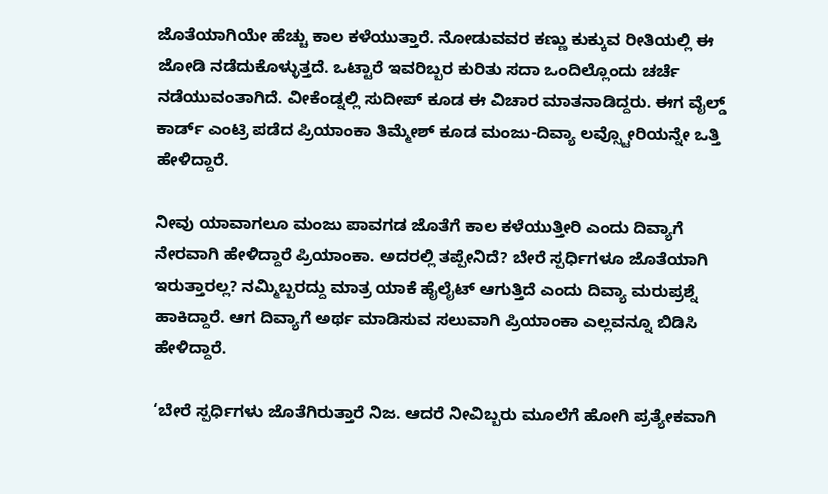ಜೊತೆಯಾಗಿಯೇ ಹೆಚ್ಚು ಕಾಲ ಕಳೆಯುತ್ತಾರೆ. ನೋಡುವವರ ಕಣ್ಣು ಕುಕ್ಕುವ ರೀತಿಯಲ್ಲಿ ಈ ಜೋಡಿ ನಡೆದುಕೊಳ್ಳುತ್ತದೆ. ಒಟ್ಟಾರೆ ಇವರಿಬ್ಬರ ಕುರಿತು ಸದಾ ಒಂದಿಲ್ಲೊಂದು ಚರ್ಚೆ ನಡೆಯುವಂತಾಗಿದೆ. ವೀಕೆಂಡ್ನಲ್ಲಿ ಸುದೀಪ್ ಕೂಡ ಈ ವಿಚಾರ ಮಾತನಾಡಿದ್ದರು. ಈಗ ವೈಲ್ಡ್ ಕಾರ್ಡ್ ಎಂಟ್ರಿ ಪಡೆದ ಪ್ರಿಯಾಂಕಾ ತಿಮ್ಮೇಶ್ ಕೂಡ ಮಂಜು-ದಿವ್ಯಾ ಲವ್ಸ್ಟೋರಿಯನ್ನೇ ಒತ್ತಿ ಹೇಳಿದ್ದಾರೆ.

ನೀವು ಯಾವಾಗಲೂ ಮಂಜು ಪಾವಗಡ ಜೊತೆಗೆ ಕಾಲ ಕಳೆಯುತ್ತೀರಿ ಎಂದು ದಿವ್ಯಾಗೆ ನೇರವಾಗಿ ಹೇಳಿದ್ದಾರೆ ಪ್ರಿಯಾಂಕಾ. ಅದರಲ್ಲಿ ತಪ್ಪೇನಿದೆ? ಬೇರೆ ಸ್ಪರ್ಧಿಗಳೂ ಜೊತೆಯಾಗಿ ಇರುತ್ತಾರಲ್ಲ? ನಮ್ಮಿಬ್ಬರದ್ದು ಮಾತ್ರ ಯಾಕೆ ಹೈಲೈಟ್ ಆಗುತ್ತಿದೆ ಎಂದು ದಿವ್ಯಾ ಮರುಪ್ರಶ್ನೆ ಹಾಕಿದ್ದಾರೆ. ಆಗ ದಿವ್ಯಾಗೆ ಅರ್ಥ ಮಾಡಿಸುವ ಸಲುವಾಗಿ ಪ್ರಿಯಾಂಕಾ ಎಲ್ಲವನ್ನೂ ಬಿಡಿಸಿ ಹೇಳಿದ್ದಾರೆ.

‘ಬೇರೆ ಸ್ಪರ್ಧಿಗಳು ಜೊತೆಗಿರುತ್ತಾರೆ ನಿಜ. ಆದರೆ ನೀವಿಬ್ಬರು ಮೂಲೆಗೆ ಹೋಗಿ ಪ್ರತ್ಯೇಕವಾಗಿ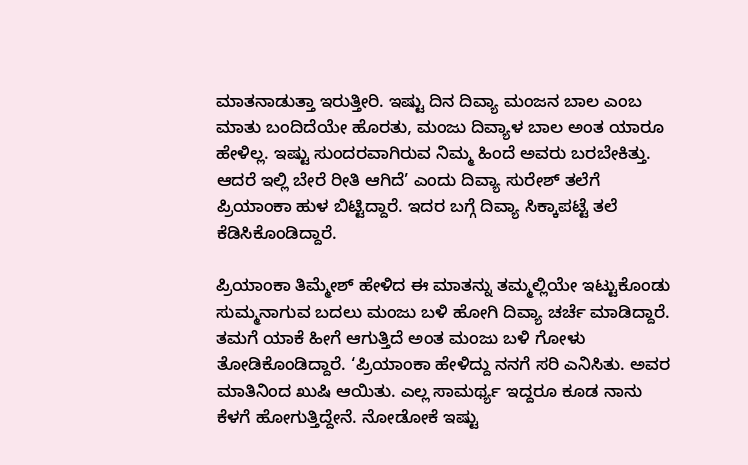ಮಾತನಾಡುತ್ತಾ ಇರುತ್ತೀರಿ. ಇಷ್ಟು ದಿನ ದಿವ್ಯಾ ಮಂಜನ ಬಾಲ ಎಂಬ ಮಾತು ಬಂದಿದೆಯೇ ಹೊರತು, ಮಂಜು ದಿವ್ಯಾಳ ಬಾಲ ಅಂತ ಯಾರೂ ಹೇಳಿಲ್ಲ. ಇಷ್ಟು ಸುಂದರವಾಗಿರುವ ನಿಮ್ಮ ಹಿಂದೆ ಅವರು ಬರಬೇಕಿತ್ತು. ಆದರೆ ಇಲ್ಲಿ ಬೇರೆ ರೀತಿ ಆಗಿದೆ’ ಎಂದು ದಿವ್ಯಾ ಸುರೇಶ್ ತಲೆಗೆ ಪ್ರಿಯಾಂಕಾ ಹುಳ ಬಿಟ್ಟಿದ್ದಾರೆ. ಇದರ ಬಗ್ಗೆ ದಿವ್ಯಾ ಸಿಕ್ಕಾಪಟ್ಟೆ ತಲೆ ಕೆಡಿಸಿಕೊಂಡಿದ್ದಾರೆ.

ಪ್ರಿಯಾಂಕಾ ತಿಮ್ಮೇಶ್ ಹೇಳಿದ ಈ ಮಾತನ್ನು ತಮ್ಮಲ್ಲಿಯೇ ಇಟ್ಟುಕೊಂಡು ಸುಮ್ಮನಾಗುವ ಬದಲು ಮಂಜು ಬಳಿ ಹೋಗಿ ದಿವ್ಯಾ ಚರ್ಚೆ ಮಾಡಿದ್ದಾರೆ. ತಮಗೆ ಯಾಕೆ ಹೀಗೆ ಆಗುತ್ತಿದೆ ಅಂತ ಮಂಜು ಬಳಿ ಗೋಳು ತೋಡಿಕೊಂಡಿದ್ದಾರೆ. ‘ಪ್ರಿಯಾಂಕಾ ಹೇಳಿದ್ದು ನನಗೆ ಸರಿ ಎನಿಸಿತು. ಅವರ ಮಾತಿನಿಂದ ಖುಷಿ ಆಯಿತು. ಎಲ್ಲ ಸಾಮರ್ಥ್ಯ ಇದ್ದರೂ ಕೂಡ ನಾನು ಕೆಳಗೆ ಹೋಗುತ್ತಿದ್ದೇನೆ. ನೋಡೋಕೆ ಇಷ್ಟು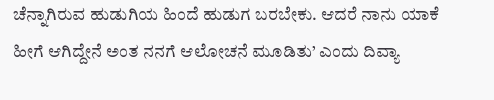ಚೆನ್ನಾಗಿರುವ ಹುಡುಗಿಯ ಹಿಂದೆ ಹುಡುಗ ಬರಬೇಕು. ಆದರೆ ನಾನು ಯಾಕೆ ಹೀಗೆ ಆಗಿದ್ದೇನೆ ಅಂತ ನನಗೆ ಆಲೋಚನೆ ಮೂಡಿತು’ ಎಂದು ದಿವ್ಯಾ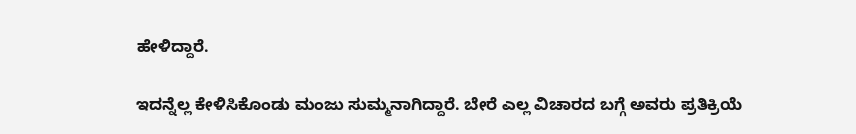ಹೇಳಿದ್ದಾರೆ.

ಇದನ್ನೆಲ್ಲ ಕೇಳಿಸಿಕೊಂಡು ಮಂಜು ಸುಮ್ಮನಾಗಿದ್ದಾರೆ. ಬೇರೆ ಎಲ್ಲ ವಿಚಾರದ ಬಗ್ಗೆ ಅವರು ಪ್ರತಿಕ್ರಿಯೆ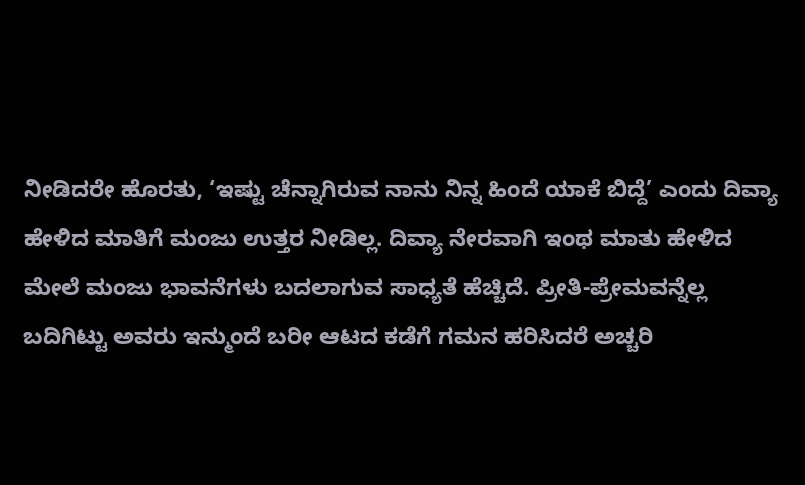ನೀಡಿದರೇ ಹೊರತು, ‘ಇಷ್ಟು ಚೆನ್ನಾಗಿರುವ ನಾನು ನಿನ್ನ ಹಿಂದೆ ಯಾಕೆ ಬಿದ್ದೆ’ ಎಂದು ದಿವ್ಯಾ ಹೇಳಿದ ಮಾತಿಗೆ ಮಂಜು ಉತ್ತರ ನೀಡಿಲ್ಲ. ದಿವ್ಯಾ ನೇರವಾಗಿ ಇಂಥ ಮಾತು ಹೇಳಿದ ಮೇಲೆ ಮಂಜು ಭಾವನೆಗಳು ಬದಲಾಗುವ ಸಾಧ್ಯತೆ ಹೆಚ್ಚಿದೆ. ಪ್ರೀತಿ-ಪ್ರೇಮವನ್ನೆಲ್ಲ ಬದಿಗಿಟ್ಟು ಅವರು ಇನ್ಮುಂದೆ ಬರೀ ಆಟದ ಕಡೆಗೆ ಗಮನ ಹರಿಸಿದರೆ ಅಚ್ಚರಿ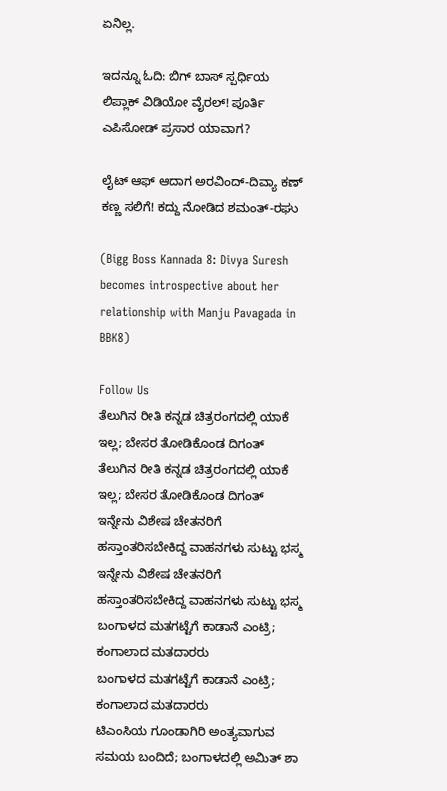ಏನಿಲ್ಲ.

ಇದನ್ನೂ ಓದಿ: ಬಿಗ್ ಬಾಸ್ ಸ್ಪರ್ಧಿಯ ಲಿಪ್ಲಾಕ್ ವಿಡಿಯೋ ವೈರಲ್! ಪೂರ್ತಿ ಎಪಿಸೋಡ್ ಪ್ರಸಾರ ಯಾವಾಗ?

ಲೈಟ್ ಆಫ್ ಆದಾಗ ಅರವಿಂದ್-ದಿವ್ಯಾ ಕಣ್ ಕಣ್ಣ ಸಲಿಗೆ! ಕದ್ದು ನೋಡಿದ ಶಮಂತ್-ರಘು

(Bigg Boss Kannada 8: Divya Suresh becomes introspective about her relationship with Manju Pavagada in BBK8)

Follow Us
ತೆಲುಗಿನ ರೀತಿ ಕನ್ನಡ ಚಿತ್ರರಂಗದಲ್ಲಿ ಯಾಕೆ ಇಲ್ಲ; ಬೇಸರ ತೋಡಿಕೊಂಡ ದಿಗಂತ್
ತೆಲುಗಿನ ರೀತಿ ಕನ್ನಡ ಚಿತ್ರರಂಗದಲ್ಲಿ ಯಾಕೆ ಇಲ್ಲ; ಬೇಸರ ತೋಡಿಕೊಂಡ ದಿಗಂತ್
ಇನ್ನೇನು ವಿಶೇಷ ಚೇತನರಿಗೆ ಹಸ್ತಾಂತರಿಸಬೇಕಿದ್ದ ವಾಹನಗಳು ಸುಟ್ಟು ಭಸ್ಮ
ಇನ್ನೇನು ವಿಶೇಷ ಚೇತನರಿಗೆ ಹಸ್ತಾಂತರಿಸಬೇಕಿದ್ದ ವಾಹನಗಳು ಸುಟ್ಟು ಭಸ್ಮ
ಬಂಗಾಳದ ಮತಗಟ್ಟೆಗೆ ಕಾಡಾನೆ ಎಂಟ್ರಿ; ಕಂಗಾಲಾದ ಮತದಾರರು
ಬಂಗಾಳದ ಮತಗಟ್ಟೆಗೆ ಕಾಡಾನೆ ಎಂಟ್ರಿ; ಕಂಗಾಲಾದ ಮತದಾರರು
ಟಿಎಂಸಿಯ ಗೂಂಡಾಗಿರಿ ಅಂತ್ಯವಾಗುವ ಸಮಯ ಬಂದಿದೆ; ಬಂಗಾಳದಲ್ಲಿ ಅಮಿತ್ ಶಾ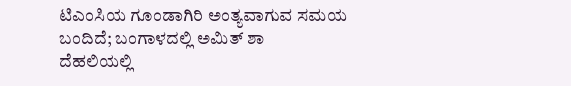ಟಿಎಂಸಿಯ ಗೂಂಡಾಗಿರಿ ಅಂತ್ಯವಾಗುವ ಸಮಯ ಬಂದಿದೆ; ಬಂಗಾಳದಲ್ಲಿ ಅಮಿತ್ ಶಾ
ದೆಹಲಿಯಲ್ಲಿ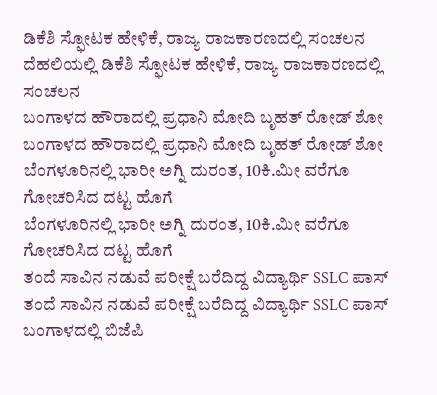ಡಿಕೆಶಿ ಸ್ಫೋಟಕ ಹೇಳಿಕೆ, ರಾಜ್ಯ ರಾಜಕಾರಣದಲ್ಲಿ ಸಂಚಲನ
ದೆಹಲಿಯಲ್ಲಿ ಡಿಕೆಶಿ ಸ್ಫೋಟಕ ಹೇಳಿಕೆ, ರಾಜ್ಯ ರಾಜಕಾರಣದಲ್ಲಿ ಸಂಚಲನ
ಬಂಗಾಳದ ಹೌರಾದಲ್ಲಿ ಪ್ರಧಾನಿ ಮೋದಿ ಬೃಹತ್ ರೋಡ್ ಶೋ
ಬಂಗಾಳದ ಹೌರಾದಲ್ಲಿ ಪ್ರಧಾನಿ ಮೋದಿ ಬೃಹತ್ ರೋಡ್ ಶೋ
ಬೆಂಗಳೂರಿನಲ್ಲಿ ಭಾರೀ ಅಗ್ನಿ ದುರಂತ, 10ಕಿ.ಮೀ ವರೆಗೂ ಗೋಚರಿಸಿದ ದಟ್ಟ ಹೊಗೆ
ಬೆಂಗಳೂರಿನಲ್ಲಿ ಭಾರೀ ಅಗ್ನಿ ದುರಂತ, 10ಕಿ.ಮೀ ವರೆಗೂ ಗೋಚರಿಸಿದ ದಟ್ಟ ಹೊಗೆ
ತಂದೆ ಸಾವಿನ ನಡುವೆ ಪರೀಕ್ಷೆ ಬರೆದಿದ್ದ ವಿದ್ಯಾರ್ಥಿ SSLC ಪಾಸ್
ತಂದೆ ಸಾವಿನ ನಡುವೆ ಪರೀಕ್ಷೆ ಬರೆದಿದ್ದ ವಿದ್ಯಾರ್ಥಿ SSLC ಪಾಸ್
ಬಂಗಾಳದಲ್ಲಿ ಬಿಜೆಪಿ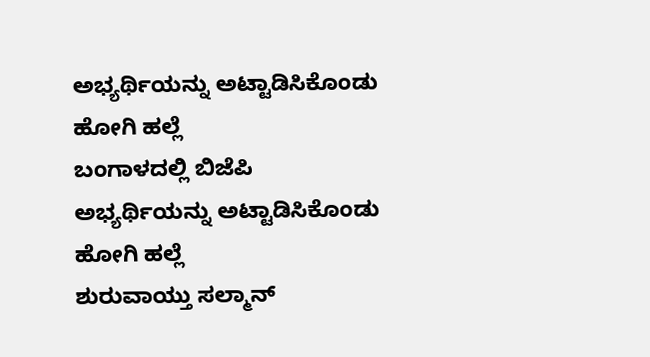ಅಭ್ಯರ್ಥಿಯನ್ನು ಅಟ್ಟಾಡಿಸಿಕೊಂಡು ಹೋಗಿ ಹಲ್ಲೆ
ಬಂಗಾಳದಲ್ಲಿ ಬಿಜೆಪಿ ಅಭ್ಯರ್ಥಿಯನ್ನು ಅಟ್ಟಾಡಿಸಿಕೊಂಡು ಹೋಗಿ ಹಲ್ಲೆ
ಶುರುವಾಯ್ತು ಸಲ್ಮಾನ್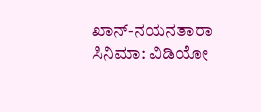ಖಾನ್-ನಯನತಾರಾ ಸಿನಿಮಾ: ವಿಡಿಯೋ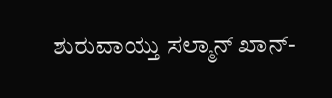ಶುರುವಾಯ್ತು ಸಲ್ಮಾನ್ ಖಾನ್-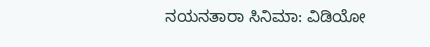ನಯನತಾರಾ ಸಿನಿಮಾ: ವಿಡಿಯೋ